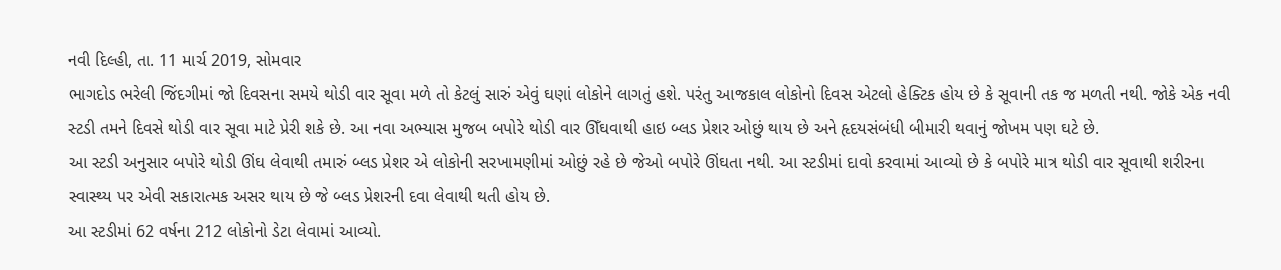નવી દિલ્હી, તા. 11 માર્ચ 2019, સોમવાર
ભાગદોડ ભરેલી જિંદગીમાં જો દિવસના સમયે થોડી વાર સૂવા મળે તો કેટલું સારું એવું ઘણાં લોકોને લાગતું હશે. પરંતુ આજકાલ લોકોનો દિવસ એટલો હેક્ટિક હોય છે કે સૂવાની તક જ મળતી નથી. જોકે એક નવી સ્ટડી તમને દિવસે થોડી વાર સૂવા માટે પ્રેરી શકે છે. આ નવા અભ્યાસ મુજબ બપોરે થોડી વાર ઊઁઘવાથી હાઇ બ્લડ પ્રેશર ઓછું થાય છે અને હૃદયસંબંધી બીમારી થવાનું જોખમ પણ ઘટે છે.
આ સ્ટડી અનુસાર બપોરે થોડી ઊંઘ લેવાથી તમારું બ્લડ પ્રેશર એ લોકોની સરખામણીમાં ઓછું રહે છે જેઓ બપોરે ઊંઘતા નથી. આ સ્ટડીમાં દાવો કરવામાં આવ્યો છે કે બપોરે માત્ર થોડી વાર સૂવાથી શરીરના સ્વાસ્થ્ય પર એવી સકારાત્મક અસર થાય છે જે બ્લડ પ્રેશરની દવા લેવાથી થતી હોય છે.
આ સ્ટડીમાં 62 વર્ષના 212 લોકોનો ડેટા લેવામાં આવ્યો.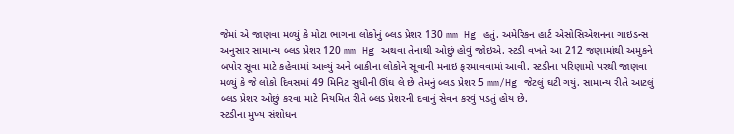જેમાં એ જાણવા મળ્યું કે મોટા ભાગના લોકોનું બ્લડ પ્રેશર 130 mm Hg હતું. અમેરિકન હાર્ટ એસોસિએશનના ગાઇડન્સ અનુસાર સામાન્ય બ્લડ પ્રેશર 120 mm Hg અથવા તેનાથી ઓછું હોવું જોઇએ. સ્ટડી વખતે આ 212 જણામાંથી અમુકને બપોર સૂવા માટે કહેવામાં આવ્યું અને બાકીના લોકોને સૂવાની મનાઇ ફરમાવવામાં આવી. સ્ટડીના પરિણામો પરથી જાણવા મળ્યું કે જે લોકો દિવસમાં 49 મિનિટ સુધીની ઊંઘ લે છે તેમનું બ્લડ પ્રેશર 5 mm/Hg જેટલું ઘટી ગયું. સામાન્ય રીતે આટલું બ્લડ પ્રેશર ઓછું કરવા માટે નિયમિત રીતે બ્લડ પ્રેશરની દવાનું સેવન કરવું પડતું હોય છે.
સ્ટડીના મુખ્ય સંશોધન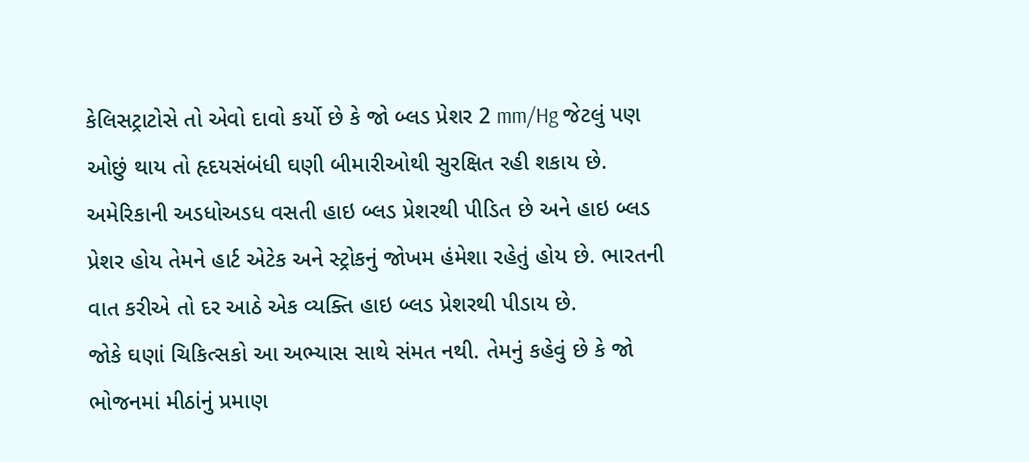કેલિસટ્રાટોસે તો એવો દાવો કર્યો છે કે જો બ્લડ પ્રેશર 2 mm/Hg જેટલું પણ ઓછું થાય તો હૃદયસંબંધી ઘણી બીમારીઓથી સુરક્ષિત રહી શકાય છે. અમેરિકાની અડધોઅડધ વસતી હાઇ બ્લડ પ્રેશરથી પીડિત છે અને હાઇ બ્લડ પ્રેશર હોય તેમને હાર્ટ એટેક અને સ્ટ્રોકનું જોખમ હંમેશા રહેતું હોય છે. ભારતની વાત કરીએ તો દર આઠે એક વ્યક્તિ હાઇ બ્લડ પ્રેશરથી પીડાય છે.
જોકે ઘણાં ચિકિત્સકો આ અભ્યાસ સાથે સંમત નથી. તેમનું કહેવું છે કે જો ભોજનમાં મીઠાંનું પ્રમાણ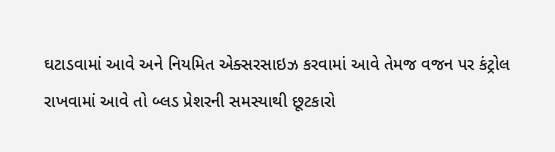ઘટાડવામાં આવે અને નિયમિત એક્સરસાઇઝ કરવામાં આવે તેમજ વજન પર કંટ્રોલ રાખવામાં આવે તો બ્લડ પ્રેશરની સમસ્યાથી છૂટકારો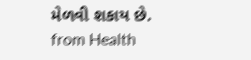મેળવી શકાય છે.
from Health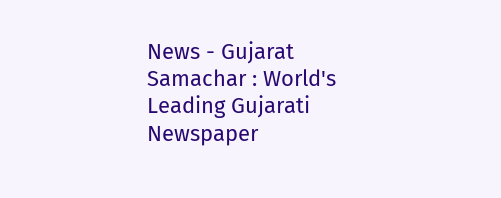News - Gujarat Samachar : World's Leading Gujarati Newspaper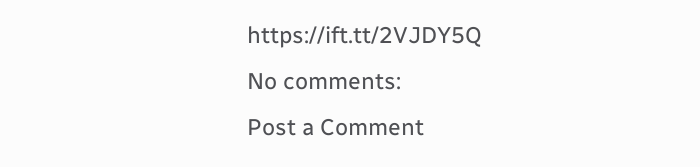https://ift.tt/2VJDY5Q
No comments:
Post a Comment